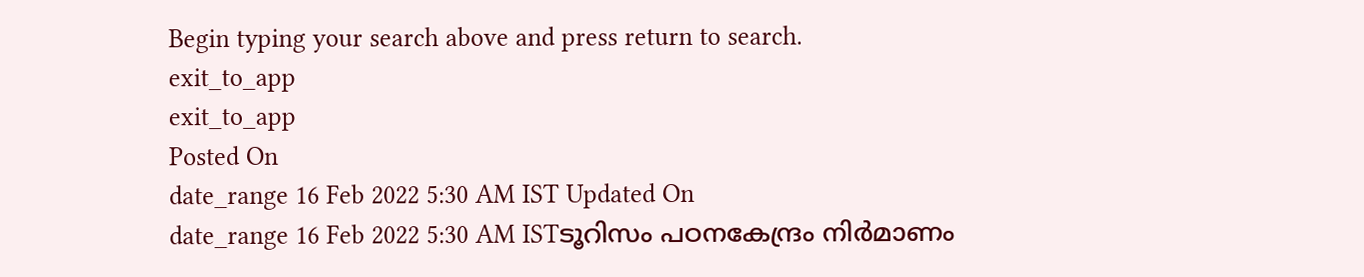Begin typing your search above and press return to search.
exit_to_app
exit_to_app
Posted On
date_range 16 Feb 2022 5:30 AM IST Updated On
date_range 16 Feb 2022 5:30 AM ISTടൂറിസം പഠനകേന്ദ്രം നിർമാണം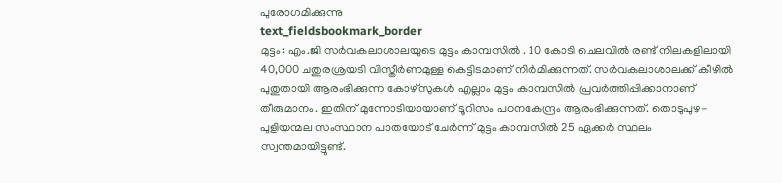പുരോഗമിക്കുന്നു
text_fieldsbookmark_border
മുട്ടം: എം.ജി സർവകലാശാലയുടെ മുട്ടം കാമ്പസിൽ . 10 കോടി ചെലവിൽ രണ്ട് നിലകളിലായി 40,000 ചതുരശ്രയടി വിസ്തീർണമുള്ള കെട്ടിടമാണ് നിർമിക്കുന്നത്. സർവകലാശാലക്ക് കീഴിൽ പുതുതായി ആരംഭിക്കുന്ന കോഴ്സുകൾ എല്ലാം മുട്ടം കാമ്പസിൽ പ്രവർത്തിപ്പിക്കാനാണ് തീരുമാനം. ഇതിന് മുന്നോടിയായാണ് ടൂറിസം പഠനകേന്ദ്രം ആരംഭിക്കുന്നത്. തൊടുപുഴ-പുളിയന്മല സംസ്ഥാന പാതയോട് ചേർന്ന് മുട്ടം കാമ്പസിൽ 25 ഏക്കർ സ്ഥലം സ്വന്തമായിട്ടുണ്ട്.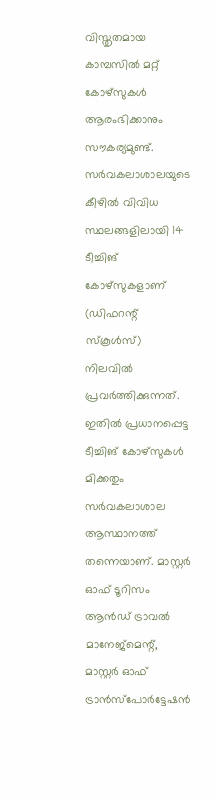വിസ്തൃതമായ കാമ്പസിൽ മറ്റ് കോഴ്സുകൾ ആരംഭിക്കാനും സൗകര്യമുണ്ട്. സർവകലാശാലയുടെ കീഴിൽ വിവിധ സ്ഥലങ്ങളിലായി 14 ടീച്ചിങ് കോഴ്സുകളാണ് (ഡിഫറന്റ് സ്കൂൾസ്) നിലവിൽ പ്രവർത്തിക്കുന്നത്. ഇതിൽ പ്രധാനപ്പെട്ട ടീച്ചിങ് കോഴ്സുകൾ മിക്കതും സർവകലാശാല ആസ്ഥാനത്ത് തന്നെയാണ്. മാസ്റ്റർ ഓഫ് ടൂറിസം ആൻഡ് ട്രാവൽ മാനേജ്മെന്റ്, മാസ്റ്റർ ഓഫ് ട്രാൻസ്പോർട്ടേഷൻ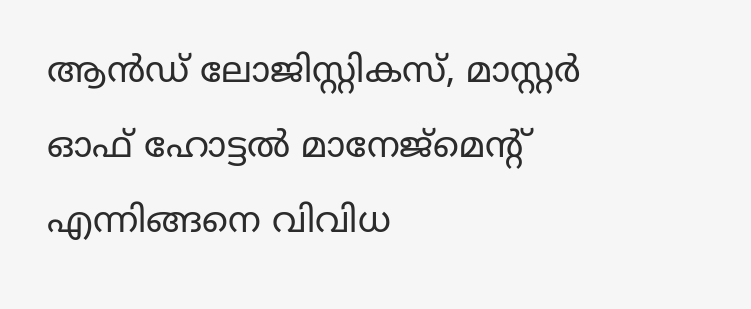ആൻഡ് ലോജിസ്റ്റികസ്, മാസ്റ്റർ ഓഫ് ഹോട്ടൽ മാനേജ്മെന്റ് എന്നിങ്ങനെ വിവിധ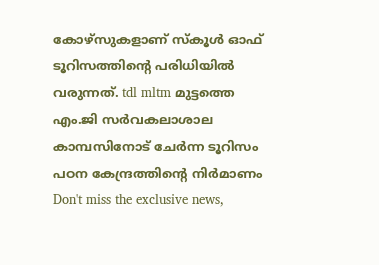കോഴ്സുകളാണ് സ്കൂൾ ഓഫ് ടൂറിസത്തിന്റെ പരിധിയിൽ വരുന്നത്. tdl mltm മുട്ടത്തെ എം.ജി സർവകലാശാല കാമ്പസിനോട് ചേർന്ന ടൂറിസം പഠന കേന്ദ്രത്തിന്റെ നിർമാണം
Don't miss the exclusive news,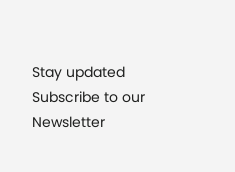Stay updated
Subscribe to our Newsletter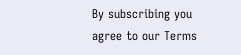By subscribing you agree to our Terms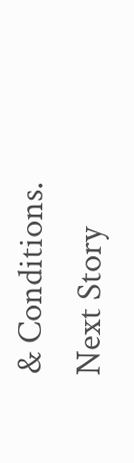& Conditions.
Next Story